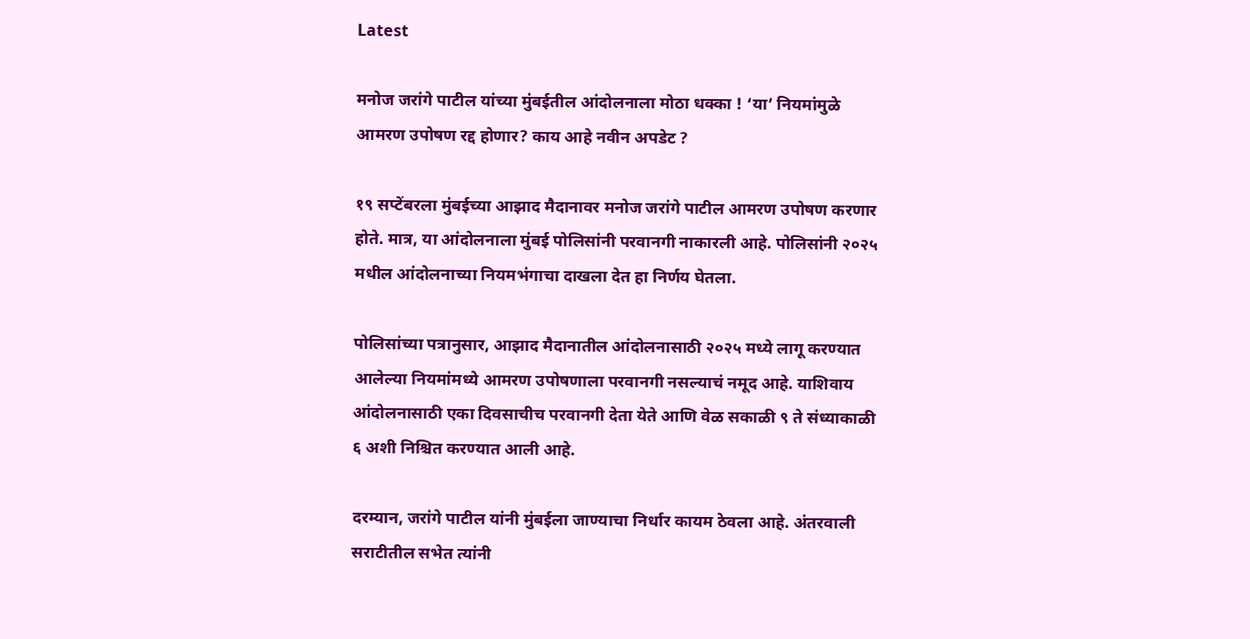Latest

मनोज जरांगे पाटील यांच्या मुंबईतील आंदोलनाला मोठा धक्का ! ‘या’ नियमांमुळे आमरण उपोषण रद्द होणार? काय आहे नवीन अपडेट ?

१९ सप्टेंबरला मुंबईच्या आझाद मैदानावर मनोज जरांगे पाटील आमरण उपोषण करणार होते. मात्र, या आंदोलनाला मुंबई पोलिसांनी परवानगी नाकारली आहे. पोलिसांनी २०२५ मधील आंदोलनाच्या नियमभंगाचा दाखला देत हा निर्णय घेतला.

पोलिसांच्या पत्रानुसार, आझाद मैदानातील आंदोलनासाठी २०२५ मध्ये लागू करण्यात आलेल्या नियमांमध्ये आमरण उपोषणाला परवानगी नसल्याचं नमूद आहे. याशिवाय आंदोलनासाठी एका दिवसाचीच परवानगी देता येते आणि वेळ सकाळी ९ ते संध्याकाळी ६ अशी निश्चित करण्यात आली आहे.

दरम्यान, जरांगे पाटील यांनी मुंबईला जाण्याचा निर्धार कायम ठेवला आहे. अंतरवाली सराटीतील सभेत त्यांनी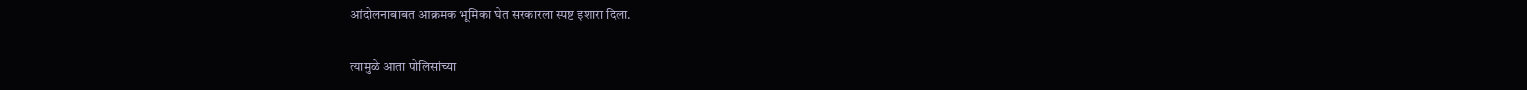आंदोलनाबाबत आक्रमक भूमिका घेत सरकारला स्पष्ट इशारा दिला.

त्यामुळे आता पोलिसांच्या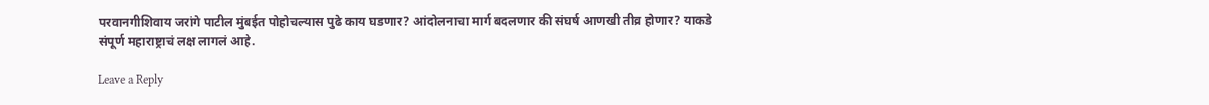परवानगीशिवाय जरांगे पाटील मुंबईत पोहोचल्यास पुढे काय घडणार? आंदोलनाचा मार्ग बदलणार की संघर्ष आणखी तीव्र होणार? याकडे संपूर्ण महाराष्ट्राचं लक्ष लागलं आहे.

Leave a Reply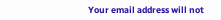Your email address will not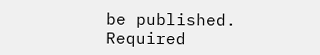be published. Required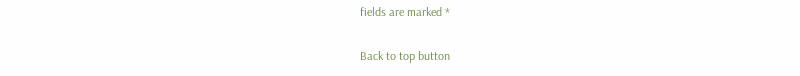fields are marked *

Back to top button